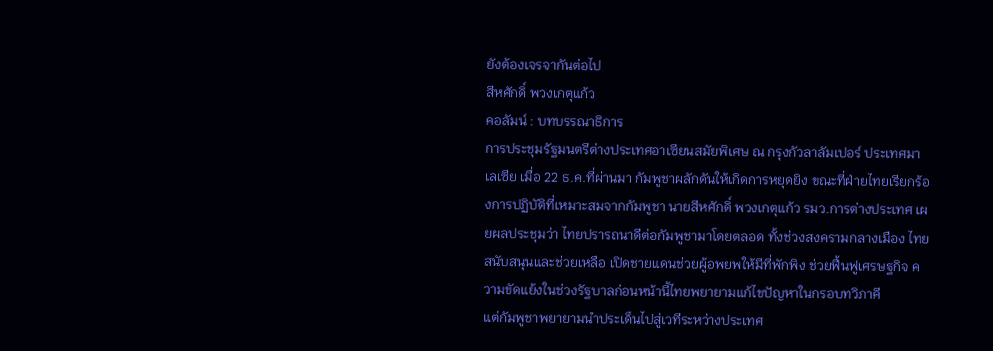ยังต้องเจรจากันต่อไป
สีหศักดิ์ พวงเกตุแก้ว
คอลัมน์ : บทบรรณาธิการ
การประชุมรัฐมนตรีต่างประเทศอาเซียนสมัยพิเศษ ณ กรุงกัวลาลัมเปอร์ ประเทศมาเลเซีย เมื่อ 22 ธ.ค.ที่ผ่านมา กัมพูชาผลักดันให้เกิดการหยุดยิง ขณะที่ฝ่ายไทยเรียกร้องการปฏิบัติที่เหมาะสมจากกัมพูชา นายสีหศักดิ์ พวงเกตุแก้ว รมว.การต่างประเทศ เผยผลประชุมว่า ไทยปรารถนาดีต่อกัมพูชามาโดยตลอด ทั้งช่วงสงครามกลางเมือง ไทยสนับสนุนและช่วยเหลือ เปิดชายแดนช่วยผู้อพยพให้มีที่พักพิง ช่วยฟื้นฟูเศรษฐกิจ ความขัดแย้งในช่วงรัฐบาลก่อนหน้านี้ไทยพยายามแก้ไขปัญหาในกรอบทวิภาคี
แต่กัมพูชาพยายามนำประเด็นไปสู่เวทีระหว่างประเทศ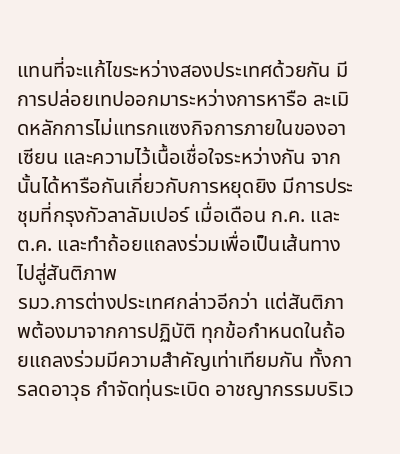แทนที่จะแก้ไขระหว่างสองประเทศด้วยกัน มีการปล่อยเทปออกมาระหว่างการหารือ ละเมิดหลักการไม่แทรกแซงกิจการภายในของอาเซียน และความไว้เนื้อเชื่อใจระหว่างกัน จากนั้นได้หารือกันเกี่ยวกับการหยุดยิง มีการประชุมที่กรุงกัวลาลัมเปอร์ เมื่อเดือน ก.ค. และ ต.ค. และทำถ้อยแถลงร่วมเพื่อเป็นเส้นทางไปสู่สันติภาพ
รมว.การต่างประเทศกล่าวอีกว่า แต่สันติภาพต้องมาจากการปฏิบัติ ทุกข้อกำหนดในถ้อยแถลงร่วมมีความสำคัญเท่าเทียมกัน ทั้งการลดอาวุธ กำจัดทุ่นระเบิด อาชญากรรมบริเว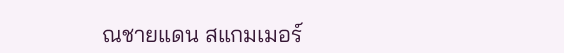ณชายแดน สแกมเมอร์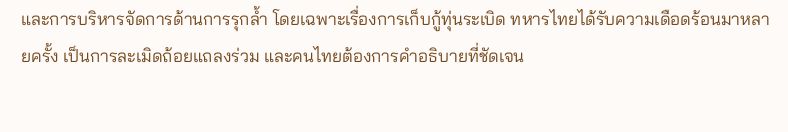และการบริหารจัดการด้านการรุกล้ำ โดยเฉพาะเรื่องการเก็บกู้ทุ่นระเบิด ทหารไทยได้รับความเดือดร้อนมาหลายครั้ง เป็นการละเมิดถ้อยแถลงร่วม และคนไทยต้องการคำอธิบายที่ชัดเจน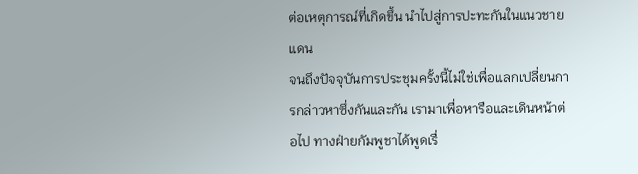ต่อเหตุการณ์ที่เกิดขึ้น นำไปสู่การปะทะกันในแนวชายแดน
จนถึงปัจจุบันการประชุมครั้งนี้ไม่ใช่เพื่อแลกเปลี่ยนการกล่าวหาซึ่งกันและกัน เรามาเพื่อหารือและเดินหน้าต่อไป ทางฝ่ายกัมพูชาได้พูดเรื่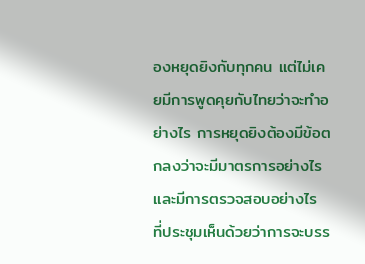องหยุดยิงกับทุกคน แต่ไม่เคยมีการพูดคุยกับไทยว่าจะทำอย่างไร การหยุดยิงต้องมีข้อตกลงว่าจะมีมาตรการอย่างไร และมีการตรวจสอบอย่างไร
ที่ประชุมเห็นด้วยว่าการจะบรร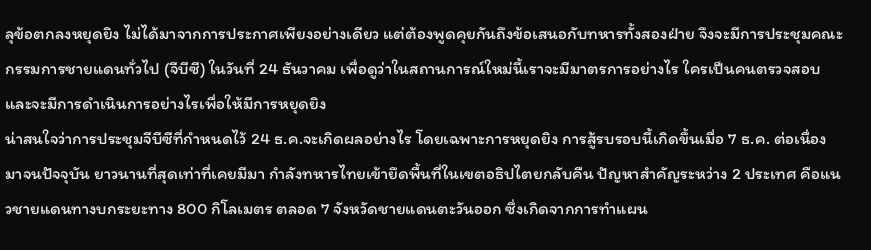ลุข้อตกลงหยุดยิง ไม่ได้มาจากการประกาศเพียงอย่างเดียว แต่ต้องพูดคุยกันถึงข้อเสนอกับทหารทั้งสองฝ่าย จึงจะมีการประชุมคณะกรรมการชายแดนทั่วไป (จีบีซี) ในวันที่ 24 ธันวาคม เพื่อดูว่าในสถานการณ์ใหม่นี้เราจะมีมาตรการอย่างไร ใครเป็นคนตรวจสอบ และจะมีการดำเนินการอย่างไรเพื่อให้มีการหยุดยิง
น่าสนใจว่าการประชุมจีบีซีที่กำหนดไว้ 24 ธ.ค.จะเกิดผลอย่างไร โดยเฉพาะการหยุดยิง การสู้รบรอบนี้เกิดขึ้นเมื่อ 7 ธ.ค. ต่อเนื่องมาจนปัจจุบัน ยาวนานที่สุดเท่าที่เคยมีมา กำลังทหารไทยเข้ายึดพื้นที่ในเขตอธิปไตยกลับคืน ปัญหาสำคัญระหว่าง 2 ประเทศ คือแนวชายแดนทางบกระยะทาง 800 กิโลเมตร ตลอด 7 จังหวัดชายแดนตะวันออก ซึ่งเกิดจากการทำแผน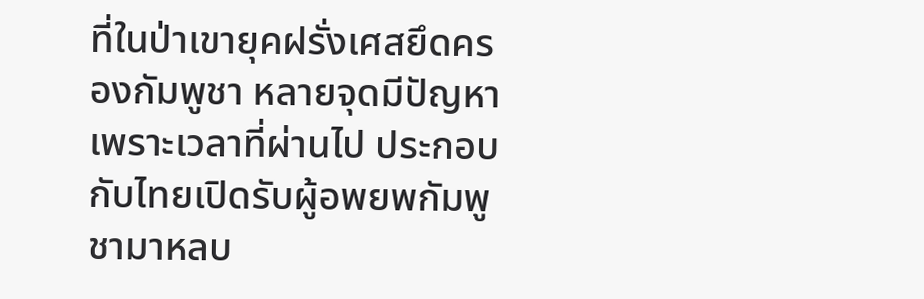ที่ในป่าเขายุคฝรั่งเศสยึดครองกัมพูชา หลายจุดมีปัญหาเพราะเวลาที่ผ่านไป ประกอบกับไทยเปิดรับผู้อพยพกัมพูชามาหลบ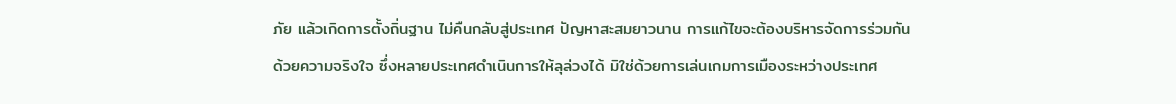ภัย แล้วเกิดการตั้งถิ่นฐาน ไม่คืนกลับสู่ประเทศ ปัญหาสะสมยาวนาน การแก้ไขจะต้องบริหารจัดการร่วมกันด้วยความจริงใจ ซึ่งหลายประเทศดำเนินการให้ลุล่วงได้ มิใช่ด้วยการเล่นเกมการเมืองระหว่างประเทศ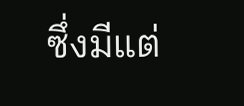ซึ่งมีแต่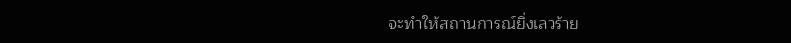จะทำให้สถานการณ์ยิ่งเลวร้าย